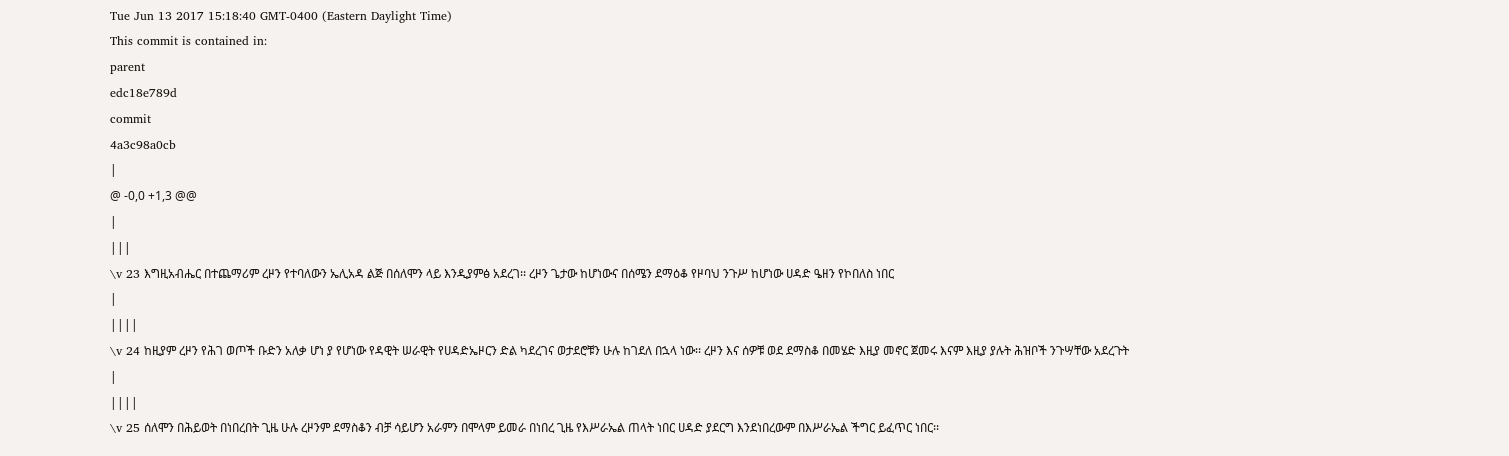Tue Jun 13 2017 15:18:40 GMT-0400 (Eastern Daylight Time)
This commit is contained in:
parent
edc18e789d
commit
4a3c98a0cb
|
@ -0,0 +1,3 @@
|
|||
\v 23 እግዚአብሔር በተጨማሪም ረዞን የተባለውን ኤሊአዳ ልጅ በሰለሞን ላይ እንዲያምፅ አደረገ፡፡ ረዞን ጌታው ከሆነውና በሰሜን ደማዕቆ የዞባህ ንጉሥ ከሆነው ሀዳድ ዔዘን የኮበለስ ነበር
|
||||
\v 24 ከዚያም ረዞን የሕገ ወጦች ቡድን አለቃ ሆነ ያ የሆነው የዳዊት ሠራዊት የሀዳድኤዞርን ድል ካደረገና ወታደሮቹን ሁሉ ከገደለ በኋላ ነው፡፡ ረዞን እና ሰዎቹ ወደ ደማስቆ በመሄድ እዚያ መኖር ጀመሩ እናም እዚያ ያሉት ሕዝቦች ንጉሣቸው አደረጉት
|
||||
\v 25 ሰለሞን በሕይወት በነበረበት ጊዜ ሁሉ ረዞንም ደማስቆን ብቻ ሳይሆን አራምን በሞላም ይመራ በነበረ ጊዜ የእሥራኤል ጠላት ነበር ሀዳድ ያደርግ እንደነበረውም በእሥራኤል ችግር ይፈጥር ነበር፡፡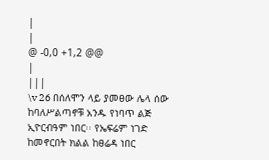|
|
@ -0,0 +1,2 @@
|
|||
\v 26 በሰለሞን ላይ ያመፀው ሌላ ሰው ከባለሥልጣኖቹ አንዱ የነባጥ ልጅ ኢዮርብዓም ነበር፡፡ የኤፍሬም ነገድ ከመኖርበት ክልል ከፀሬዳ ነበር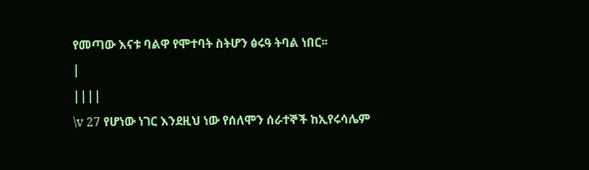የመጣው እናቱ ባልዋ የሞተባት ስትሆን ፅሩዓ ትባል ነበር፡፡
|
||||
\v 27 የሆነው ነገር እንደዚህ ነው የሰለሞን ሰራተኞች ከኢየሩሳሌም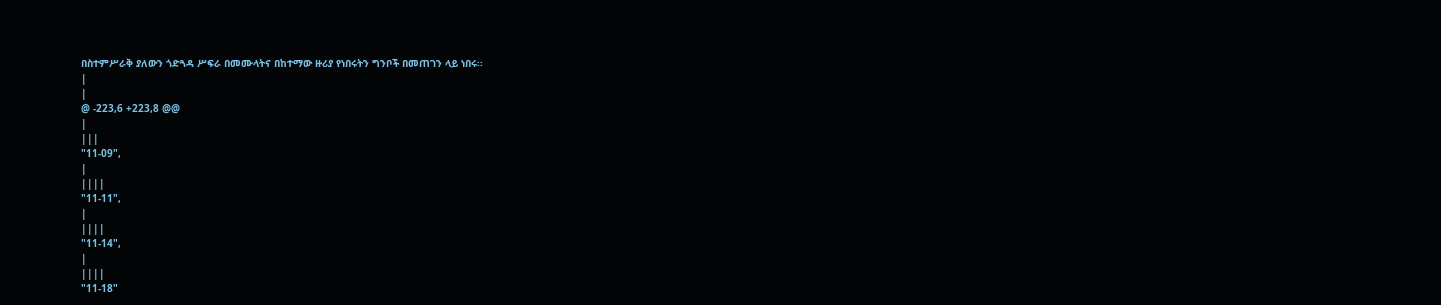በስተምሥራቅ ያለውን ጎድጓዳ ሥፍራ በመሙላትና በከተማው ዙሪያ የነበሩትን ግንቦች በመጠገን ላይ ነበሩ፡፡
|
|
@ -223,6 +223,8 @@
|
|||
"11-09",
|
||||
"11-11",
|
||||
"11-14",
|
||||
"11-18"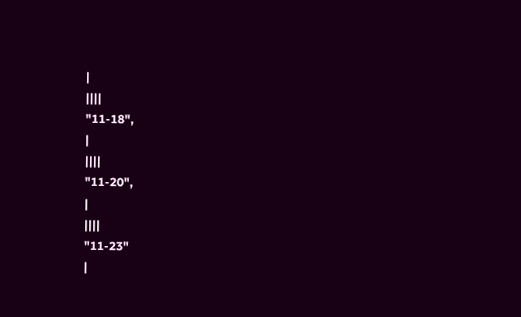|
||||
"11-18",
|
||||
"11-20",
|
||||
"11-23"
|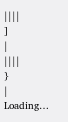||||
]
|
||||
}
|
Loading…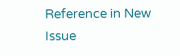Reference in New Issue